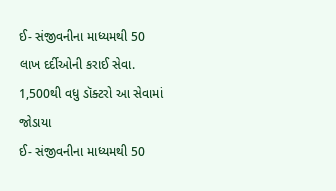ઈ- સંજીવનીના માધ્યમથી 50 લાખ દર્દીઓની કરાઈ સેવા. 1,500થી વધુ ડૉક્ટરો આ સેવામાં જોડાયા
ઈ- સંજીવનીના માધ્યમથી 50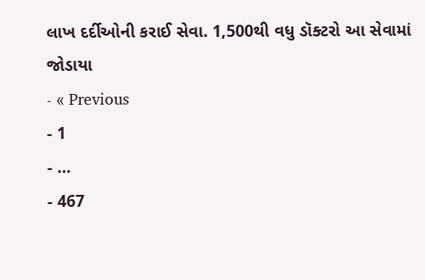લાખ દર્દીઓની કરાઈ સેવા. 1,500થી વધુ ડૉક્ટરો આ સેવામાં જોડાયા
- « Previous
- 1
- …
- 467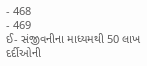- 468
- 469
ઈ- સંજીવનીના માધ્યમથી 50 લાખ દર્દીઓની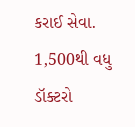કરાઈ સેવા. 1,500થી વધુ ડૉક્ટરો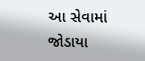આ સેવામાં જોડાયા